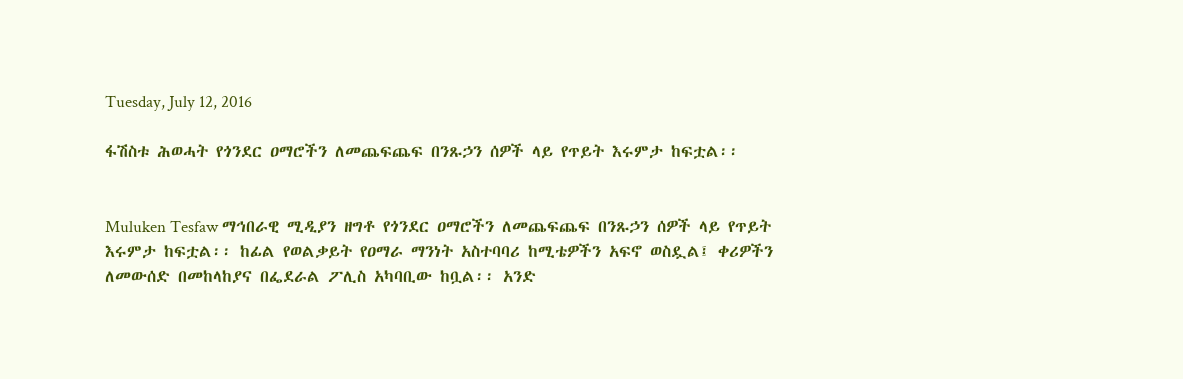Tuesday, July 12, 2016

ፋሽስቱ ሕወሓት የጎንደር ዐማሮችን ለመጨፍጨፍ በንጹኃን ሰዎች ላይ የጥይት እሩምታ ከፍቷል፡፡


Muluken Tesfaw ማኅበራዊ ሚዲያን ዘግቶ የጎንደር ዐማሮችን ለመጨፍጨፍ በንጹኃን ሰዎች ላይ የጥይት እሩምታ ከፍቷል፡፡ ከፊል የወልቃይት የዐማራ ማንነት አስተባባሪ ከሚቴዎችን አፍኖ ወስዷል፤ ቀሪዎችን ለመውሰድ በመከላከያና በፌደራል ፖሊስ አካባቢው ከቧል፡፡ አንድ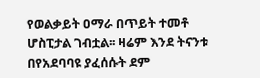የወልቃይት ዐማራ በጥይት ተመቶ ሆስፒታል ገብቷል፡፡ ዛሬም እንደ ትናንቱ በየአደባባዩ ያፈሰሱት ደም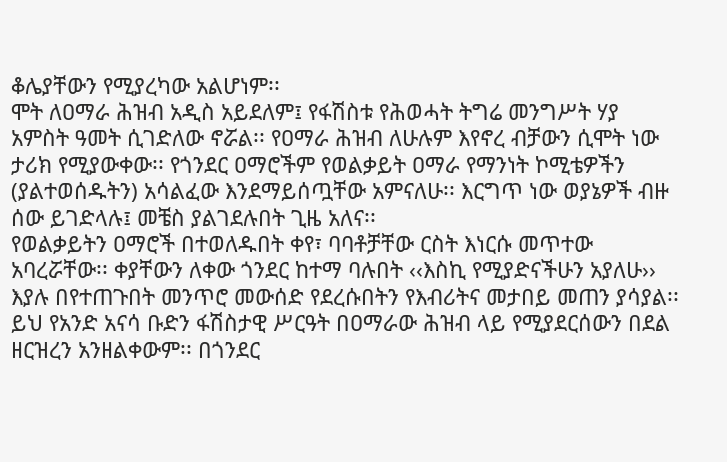ቆሌያቸውን የሚያረካው አልሆነም፡፡
ሞት ለዐማራ ሕዝብ አዲስ አይደለም፤ የፋሽስቱ የሕወሓት ትግሬ መንግሥት ሃያ አምስት ዓመት ሲገድለው ኖሯል፡፡ የዐማራ ሕዝብ ለሁሉም እየኖረ ብቻውን ሲሞት ነው ታሪክ የሚያውቀው፡፡ የጎንደር ዐማሮችም የወልቃይት ዐማራ የማንነት ኮሚቴዎችን (ያልተወሰዱትን) አሳልፈው እንደማይሰጧቸው አምናለሁ፡፡ እርግጥ ነው ወያኔዎች ብዙ ሰው ይገድላሉ፤ መቼስ ያልገደሉበት ጊዜ አለና፡፡
የወልቃይትን ዐማሮች በተወለዱበት ቀየ፣ ባባቶቻቸው ርስት እነርሱ መጥተው አባረሯቸው፡፡ ቀያቸውን ለቀው ጎንደር ከተማ ባሉበት ‹‹እስኪ የሚያድናችሁን አያለሁ›› እያሉ በየተጠጉበት መንጥሮ መውሰድ የደረሱበትን የእብሪትና መታበይ መጠን ያሳያል፡፡
ይህ የአንድ አናሳ ቡድን ፋሽስታዊ ሥርዓት በዐማራው ሕዝብ ላይ የሚያደርሰውን በደል ዘርዝረን አንዘልቀውም፡፡ በጎንደር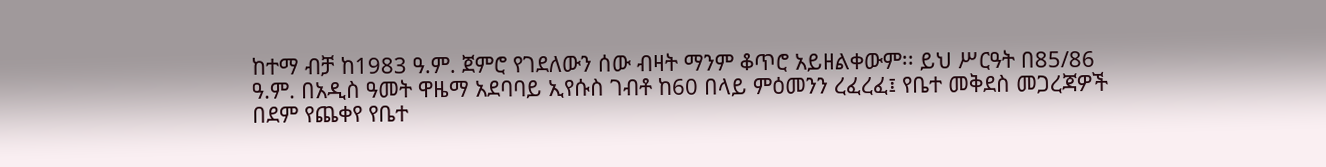ከተማ ብቻ ከ1983 ዓ.ም. ጀምሮ የገደለውን ሰው ብዛት ማንም ቆጥሮ አይዘልቀውም፡፡ ይህ ሥርዓት በ85/86 ዓ.ም. በአዲስ ዓመት ዋዜማ አደባባይ ኢየሱስ ገብቶ ከ60 በላይ ምዕመንን ረፈረፈ፤ የቤተ መቅደስ መጋረጃዎች በደም የጨቀየ የቤተ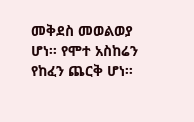መቅደስ መወልወያ ሆነ፡፡ የሞተ አስከሬን የከፈን ጨርቅ ሆነ፡፡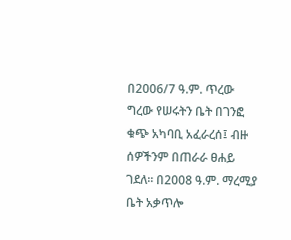በ2006/7 ዓ.ም. ጥረው ግረው የሠሩትን ቤት በገንፎ ቁጭ አካባቢ አፈራረሰ፤ ብዙ ሰዎችንም በጠራራ ፀሐይ ገደለ፡፡ በ2008 ዓ.ም. ማረሚያ ቤት አቃጥሎ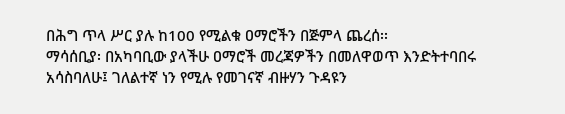በሕግ ጥላ ሥር ያሉ ከ100 የሚልቁ ዐማሮችን በጅምላ ጨረሰ፡፡
ማሳሰቢያ፡ በአካባቢው ያላችሁ ዐማሮች መረጃዎችን በመለዋወጥ እንድትተባበሩ አሳስባለሁ፤ ገለልተኛ ነን የሚሉ የመገናኛ ብዙሃን ጉዳዩን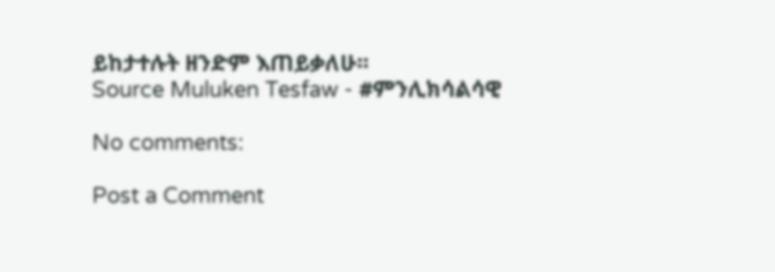ይከታተሉት ዘንድም እጠይቃለሁ፡፡
Source Muluken Tesfaw - #ምንሊክሳልሳዊ

No comments:

Post a Comment